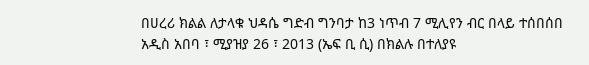በሀረሪ ክልል ለታላቁ ህዳሴ ግድብ ግንባታ ከ3 ነጥብ 7 ሚሊየን ብር በላይ ተሰበሰበ
አዲስ አበባ ፣ ሚያዝያ 26 ፣ 2013 (ኤፍ ቢ ሲ) በክልሉ በተለያዩ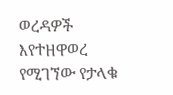ወረዳዎች እየተዘዋወረ የሚገኘው የታላቁ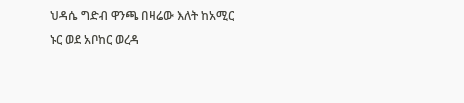ህዳሴ ግድብ ዋንጫ በዛሬው እለት ከአሚር ኑር ወደ አቦከር ወረዳ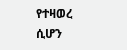የተዛወረ ሲሆን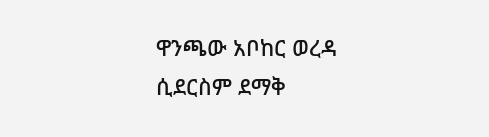ዋንጫው አቦከር ወረዳ ሲደርስም ደማቅ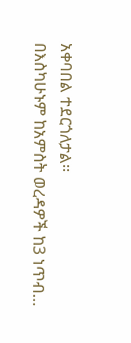አቀባበል ተደርጎለታል፡፡
በእስካሁኑም ከአምስት ወረዳዎች ከ3 ነጥብ…